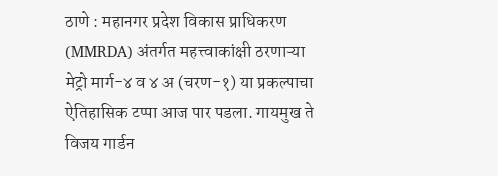ठाणे : महानगर प्रदेश विकास प्राधिकरण (MMRDA) अंतर्गत महत्त्वाकांक्षी ठरणाऱ्या मेट्रो मार्ग-४ व ४ अ (चरण-१) या प्रकल्पाचा ऐतिहासिक टप्पा आज पार पडला. गायमुख ते विजय गार्डन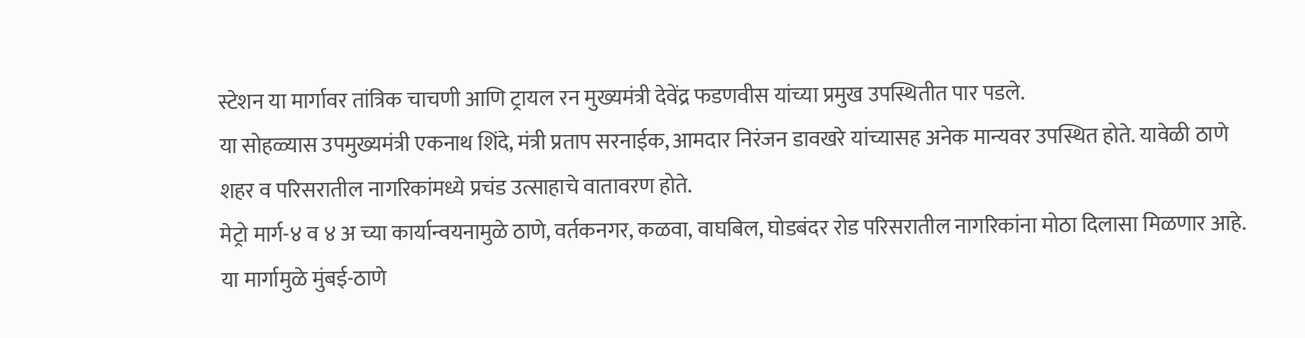स्टेशन या मार्गावर तांत्रिक चाचणी आणि ट्रायल रन मुख्यमंत्री देवेंद्र फडणवीस यांच्या प्रमुख उपस्थितीत पार पडले.
या सोहळ्यास उपमुख्यमंत्री एकनाथ शिंदे, मंत्री प्रताप सरनाईक, आमदार निरंजन डावखरे यांच्यासह अनेक मान्यवर उपस्थित होते. यावेळी ठाणे शहर व परिसरातील नागरिकांमध्ये प्रचंड उत्साहाचे वातावरण होते.
मेट्रो मार्ग-४ व ४ अ च्या कार्यान्वयनामुळे ठाणे, वर्तकनगर, कळवा, वाघबिल, घोडबंदर रोड परिसरातील नागरिकांना मोठा दिलासा मिळणार आहे. या मार्गामुळे मुंबई-ठाणे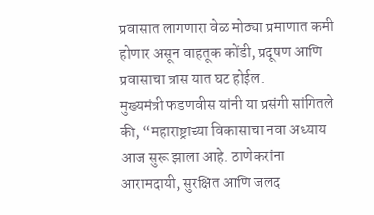प्रवासात लागणारा वेळ मोठ्या प्रमाणात कमी होणार असून वाहतूक कोंडी, प्रदूषण आणि प्रवासाचा त्रास यात घट होईल.
मुख्यमंत्री फडणवीस यांनी या प्रसंगी सांगितले की, “महाराष्ट्राच्या विकासाचा नवा अध्याय आज सुरू झाला आहे. ठाणेकरांना आरामदायी, सुरक्षित आणि जलद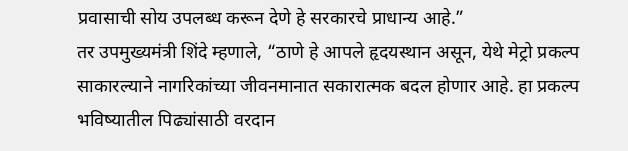प्रवासाची सोय उपलब्ध करून देणे हे सरकारचे प्राधान्य आहे.”
तर उपमुख्यमंत्री शिंदे म्हणाले, “ठाणे हे आपले हृदयस्थान असून, येथे मेट्रो प्रकल्प साकारल्याने नागरिकांच्या जीवनमानात सकारात्मक बदल होणार आहे. हा प्रकल्प भविष्यातील पिढ्यांसाठी वरदान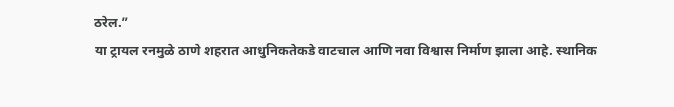ठरेल.”
या ट्रायल रनमुळे ठाणे शहरात आधुनिकतेकडे वाटचाल आणि नवा विश्वास निर्माण झाला आहे. स्थानिक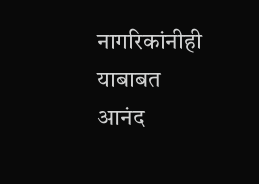नागरिकांनीही याबाबत आनंद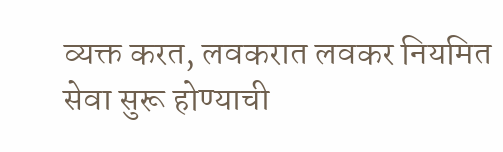व्यक्त करत, लवकरात लवकर नियमित सेवा सुरू होण्याची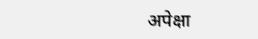अपेक्षा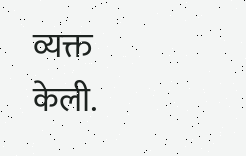व्यक्त केली.